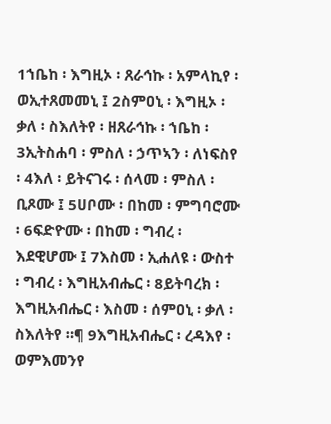1ኀቤከ ፡ እግዚኦ ፡ ጸራኅኩ ፡ አምላኪየ ፡ ወኢተጸመመኒ ፤ 2ስምዐኒ ፡ እግዚኦ ፡ ቃለ ፡ ስእለትየ ፡ ዘጸራኅኩ ፡ ኀቤከ ፡ 3ኢትስሐባ ፡ ምስለ ፡ ኃጥኣን ፡ ለነፍስየ ፡ 4እለ ፡ ይትናገሩ ፡ ሰላመ ፡ ምስለ ፡ ቢጾሙ ፤ 5ሀቦሙ ፡ በከመ ፡ ምግባሮሙ ፡ 6ፍድዮሙ ፡ በከመ ፡ ግብረ ፡ እደዊሆሙ ፤ 7እስመ ፡ ኢሐለዩ ፡ ውስተ ፡ ግብረ ፡ እግዚአብሔር ፡ 8ይትባረክ ፡ እግዚአብሔር ፡ እስመ ፡ ሰምዐኒ ፡ ቃለ ፡ ስእለትየ ።¶ 9እግዚአብሔር ፡ ረዳእየ ፡ ወምእመንየ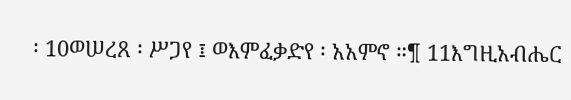፡ 10ወሠረጸ ፡ ሥጋየ ፤ ወእምፈቃድየ ፡ አአምኖ ።¶ 11እግዚአብሔር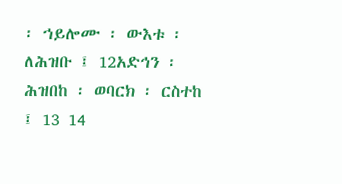፡ ኀይሎሙ ፡ ውእቱ ፡ ለሕዝቡ ፤ 12አድኅን ፡ ሕዝበከ ፡ ወባርክ ፡ ርስተከ ፤ 13 14